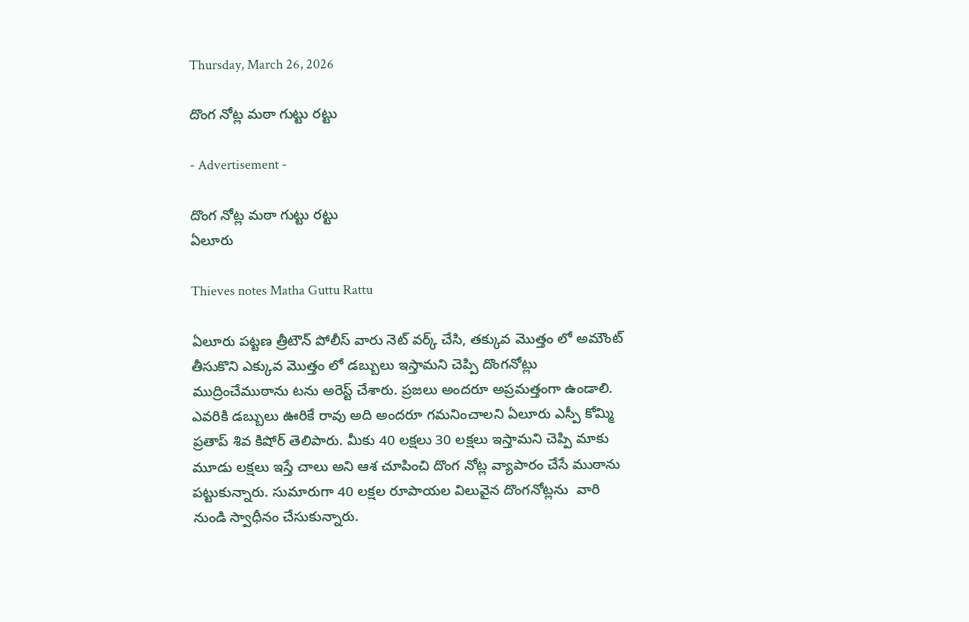Thursday, March 26, 2026

దొంగ నోట్ల మఠా గుట్టు రట్టు

- Advertisement -

దొంగ నోట్ల మఠా గుట్టు రట్టు
ఏలూరు

Thieves notes Matha Guttu Rattu

ఏలూరు పట్టణ త్రీటౌన్ పోలీస్ వారు నెట్ వర్క్ చేసి, తక్కువ మొత్తం లో అమౌంట్ తీసుకొని ఎక్కువ మొత్తం లో డబ్బులు ఇస్తామని చెప్పి దొంగనోట్లు ముద్రించేముఠాను టను అరెస్ట్ చేశారు. ప్రజలు అందరూ అప్రమత్తంగా ఉండాలి. ఎవరికి డబ్బులు ఊరికే రావు అది అందరూ గమనించాలని ఏలూరు ఎస్పీ కోమ్మి ప్రతాప్ శివ కిషోర్ తెలిపారు. మీకు 40 లక్షలు 30 లక్షలు ఇస్తామని చెప్పి మాకు మూడు లక్షలు ఇస్తే చాలు అని ఆశ చూపించి దొంగ నోట్ల వ్యాపారం చేసే ముఠాను పట్టుకున్నారు. సుమారుగా 40 లక్షల రూపాయల విలువైన దొంగనోట్లను  వారి నుండి స్వాధీనం చేసుకున్నారు.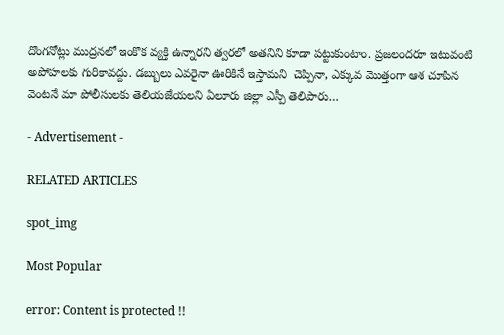దొంగనోట్లు ముద్రనలో ఇంకొక వ్యక్తి ఉన్నారని త్వరలో అతనిని కూడా పట్టుకుంటాం. ప్రజలందరూ ఇటువంటి అపోహలకు గురికావద్దు. డబ్బులు ఎవరైనా ఊరికినే ఇస్తామని  చెప్పినా, ఎక్కువ మొత్తంగా ఆశ చూపిన వెంటనే మా పోలీసులకు తెలియజేయలని ఏలూరు జిల్లా ఎస్పీ తెలిపారు…

- Advertisement -

RELATED ARTICLES

spot_img

Most Popular

error: Content is protected !!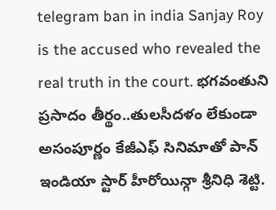telegram ban in india Sanjay Roy is the accused who revealed the real truth in the court. భగవంతుని ప్రసాదం తీర్థం..తులసీదళం లేకుండా అసంపూర్ణం కేజీఎఫ్ సినిమాతో పాన్ ఇండియా స్టార్ హీరోయిన్గా శ్రీనిధి శెట్టి.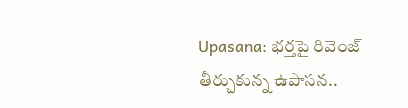Upasana: భర్తపై రివెంజ్ తీర్చుకున్న ఉపాసన..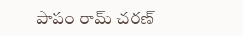పాపం రామ్ చరణ్